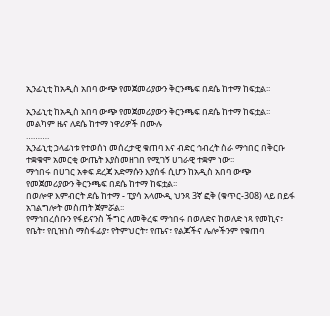ኢንፊኒቲ ከአዲስ አበባ ውጭ የመጀመሪያውን ቅርንጫፍ በደሴ ከተማ ከፍቷል፡፡

ኢንፊኒቲ ከአዲስ አበባ ውጭ የመጀመሪያውን ቅርንጫፍ በደሴ ከተማ ከፍቷል፡፡
መልካም ዜና ለደሴ ከተማ ነዋሪዎች በሙሉ
……….
ኢንፊኒቲ ኃላፊነቱ የተወሰነ መሰረታዊ ቁጠባ እና ብድር ኅብረት ስራ ማኅበር በቅርቡ ተቋቁሞ አመርቂ ውጤት እያስመዘገበ የሚገኝ ሀገራዊ ተቋም ነው፡፡
ማኅበሩ በሀገር አቀፍ ደረጃ አድማሱን እያሰፋ ሲሆን ከአዲስ አበባ ውጭ የመጀመሪያውን ቅርንጫፍ በደሴ ከተማ ከፍቷል፡፡
በወሎዋ እምብርት ደሴ ከተማ - ፒያሳ አላሙዲ ህንጻ 3ኛ ፎቅ (ቁጥር-308) ላይ በይፋ አገልግሎት መስጠት ጀምሯል፡፡
የማኅበረሰቡን የፋይናንስ ችግር ለመቅረፍ ማኅበሩ በወለድና ከወለድ ነጻ የመኪና፣ የቤት፣ የቢዝነስ ማስፋፊያ፣ የትምህርት፣ የጤና፣ የልጆችና ሌሎችንም የቁጠባ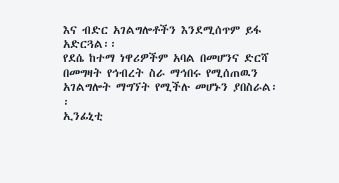እና ብድር አገልግሎቶችን እንደሚሰጥም ይፋ አድርጓል፡፡
የደሴ ከተማ ነዋሪዎችም አባል በመሆንና ድርሻ በመግዛት የኅብረት ስራ ማኅበሩ የሚሰጠዉን አገልግሎት ማግኘት የሚችሉ መሆኑን ያበስራል፡፡
ኢንፊኒቲ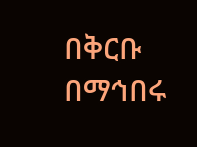በቅርቡ በማኅበሩ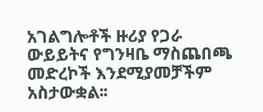አገልግሎቶች ዙሪያ የጋራ ውይይትና የግንዛቤ ማስጨበጫ መድረኮች እንደሚያመቻችም አስታውቋል፡፡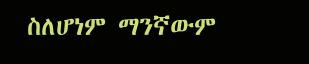ስለሆነም ማንኛውም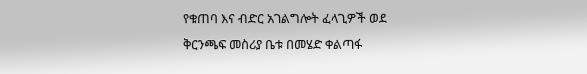የቁጠባ እና ብድር አገልግሎት ፈላጊዎች ወደ ቅርንጫፍ መስሪያ ቤቱ በመሄድ ቀልጣፋ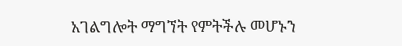አገልግሎት ማግኘት የምትችሉ መሆኑን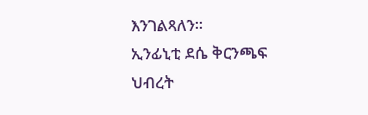እንገልጻለን፡፡
ኢንፊኒቲ ደሴ ቅርንጫፍ
ህብረት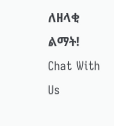ለዘላቂ ልማት!
Chat With Us